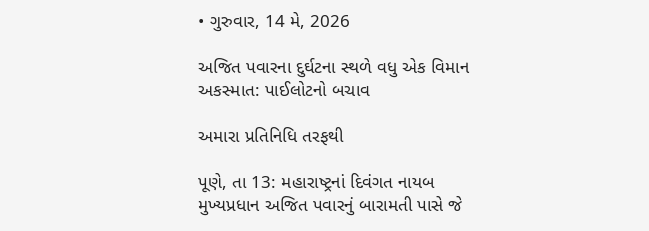• ગુરુવાર, 14 મે, 2026

અજિત પવારના દુર્ઘટના સ્થળે વધુ એક વિમાન અકસ્માત: પાઈલોટનો બચાવ

અમારા પ્રતિનિધિ તરફથી

પૂણે, તા 13: મહારાષ્ટ્રનાં દિવંગત નાયબ મુખ્યપ્રધાન અજિત પવારનું બારામતી પાસે જે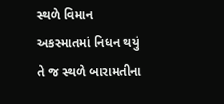સ્થળે વિમાન અકસ્માતમાં નિધન થયું તે જ સ્થળે બારામતીના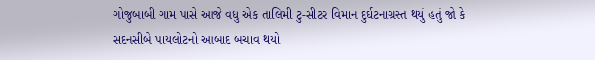ગોજુબાબી ગામ પાસે આજે વધુ એક તાલિમી ટુ-સીટર વિમાન દુર્ઘટનાગ્રસ્ત થયું હતું જો કે સદનસીબે પાયલોટનો આબાદ બચાવ થયો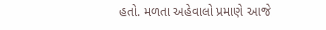હતો. મળતા અહેવાલો પ્રમાણે આજે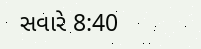સવારે 8:40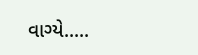વાગ્યે.....